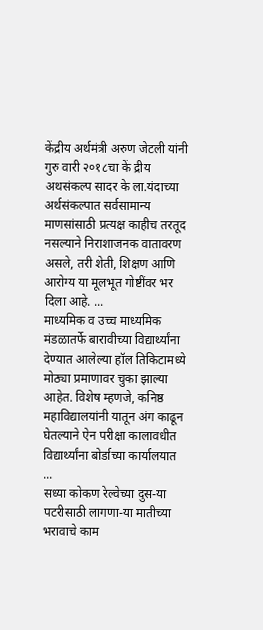केंद्रीय अर्थमंत्री अरुण जेटली यांनी गुरु वारी २०१८चा कें द्रीय अथसंकल्प सादर के ला.यंदाच्या अर्थसंकल्पात सर्वसामान्य माणसांसाठी प्रत्यक्ष काहीच तरतूद नसल्याने निराशाजनक वातावरण असले, तरी शेती, शिक्षण आणि आरोग्य या मूलभूत गोष्टींवर भर दिला आहे. ...
माध्यमिक व उच्च माध्यमिक मंडळातर्फे बारावीच्या विद्यार्थ्यांना देण्यात आलेल्या हॉल तिकिटामध्ये मोठ्या प्रमाणावर चुका झाल्या आहेत. विशेष म्हणजे, कनिष्ठ महाविद्यालयांनी यातून अंग काढून घेतल्याने ऐन परीक्षा कालावधीत विद्यार्थ्यांना बोर्डाच्या कार्यालयात ...
सध्या कोकण रेल्वेच्या दुस-या पटरीसाठी लागणा-या मातीच्या भरावाचे काम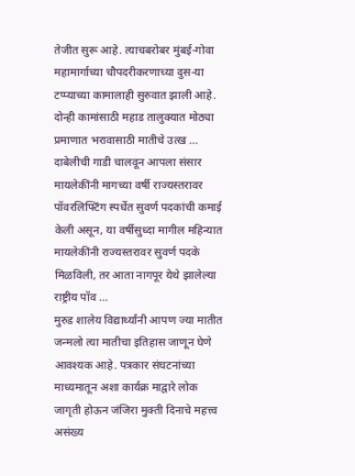तेजीत सुरू आहे. त्याचबरोबर मुंबई-गोवा महामार्गाच्या चौपदरीकरणाच्या दुस-या टप्प्याच्या कामालाही सुरुवात झाली आहे. दोन्ही कामांसाठी महाड तालुक्यात मोठ्या प्रमाणात भरावासाठी मातीचे उत्ख ...
दाबेलीची गाडी चालवून आपला संसार मायलेकींनी मागच्या वर्षी राज्यस्तरावर पॉवरलिफ्टिंग स्पर्धेत सुवर्ण पदकांची कमाई केली असून, या वर्षीसुध्दा मागील महिन्यात मायलेकींनी राज्यस्तरावर सुवर्ण पदके मिळविली, तर आता नागपूर येथे झालेल्या राष्ट्रीय पॉव ...
मुरुड शालेय विद्यार्थ्यांनी आपण ज्या मातीत जन्मलो त्या मातीचा इतिहास जाणून घेणे आवश्यक आहे. पत्रकार संघटनांच्या माध्यमातून अशा कार्यक्र माद्वारे लोक जागृती होऊन जंजिरा मुक्ती दिनाचे महत्त्व असंख्य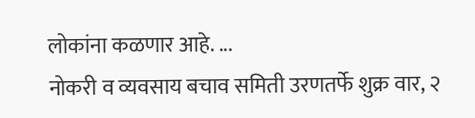लोकांना कळणार आहे. ...
नोकरी व व्यवसाय बचाव समिती उरणतर्फे शुक्र वार, २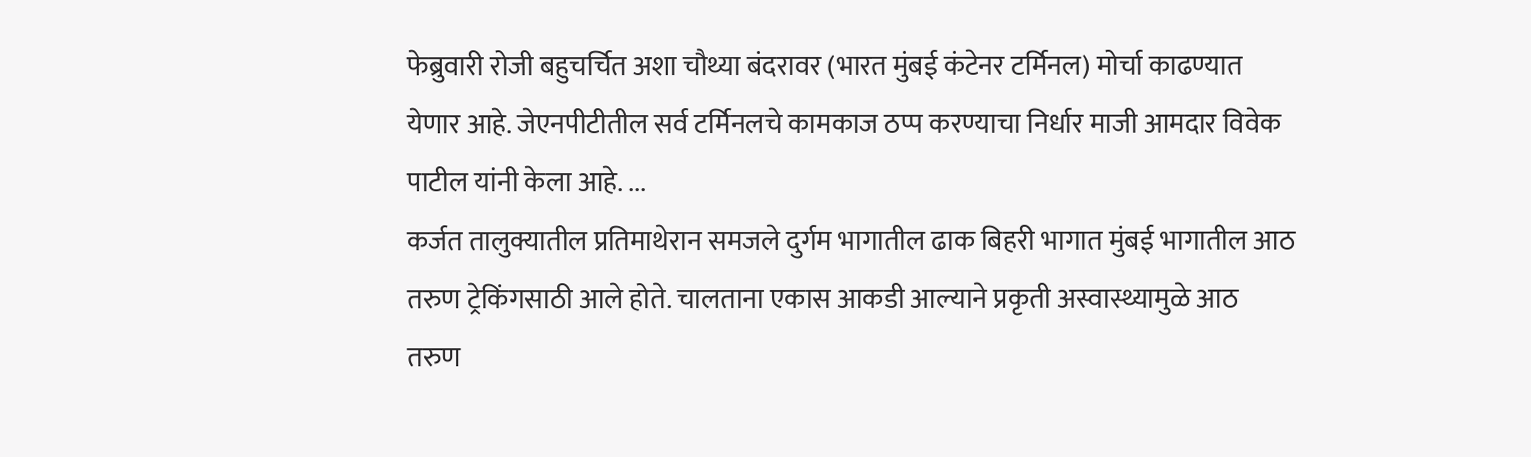फेब्रुवारी रोजी बहुचर्चित अशा चौथ्या बंदरावर (भारत मुंबई कंटेनर टर्मिनल) मोर्चा काढण्यात येणार आहे. जेएनपीटीतील सर्व टर्मिनलचे कामकाज ठप्प करण्याचा निर्धार माजी आमदार विवेक पाटील यांनी केला आहे. ...
कर्जत तालुक्यातील प्रतिमाथेरान समजले दुर्गम भागातील ढाक बिहरी भागात मुंबई भागातील आठ तरुण ट्रेकिंगसाठी आले होते. चालताना एकास आकडी आल्याने प्रकृती अस्वास्थ्यामुळे आठ तरुण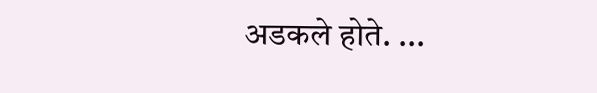अडकले होते. ...